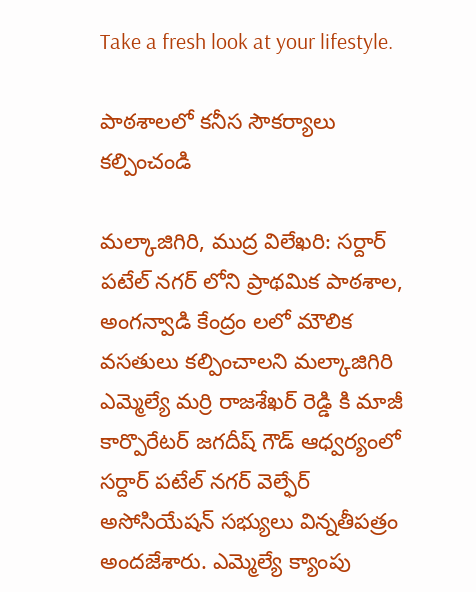Take a fresh look at your lifestyle.

పాఠశాలలో కనీస సౌకర్యాలు కల్పించండి

మల్కాజిగిరి, ముద్ర విలేఖరి: సర్దార్ పటేల్ నగర్ లోని ప్రాథమిక పాఠశాల, అంగన్వాడి కేంద్రం లలో మౌలిక వసతులు కల్పించాలని మల్కాజిగిరి ఎమ్మెల్యే మర్రి రాజశేఖర్ రెడ్డి కి మాజీ కార్పొరేటర్ జగదీష్ గౌడ్ ఆధ్వర్యంలో సర్దార్ పటేల్ నగర్ వెల్ఫేర్ అసోసియేషన్ సభ్యులు విన్నతీపత్రం అందజేశారు. ఎమ్మెల్యే క్యాంపు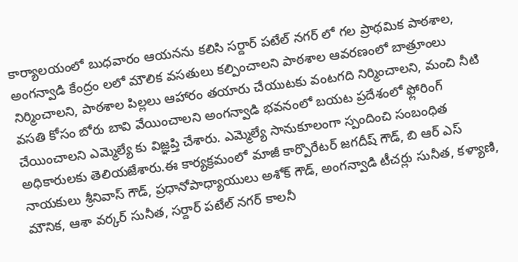కార్యాలయంలో బుధవారం ఆయనను కలిసి సర్దార్ పటేల్ నగర్ లో గల ప్రాథమిక పాఠశాల, అంగన్వాడి కేంద్రం లలో మౌలిక వసతులు కల్పించాలని పాఠశాల ఆవరణంలో బాత్రూంలు నిర్మించాలని, పాఠశాల పిల్లలు ఆహారం తయారు చేయుటకు వంటగది నిర్మించాలని, మంచి నీటి వసతి కోసం బోరు బావి వేయించాలని అంగన్వాడి భవనంలో బయట ప్రదేశంలో ఫ్లోరింగ్ చేయించాలని ఎమ్మెల్యే కు విజ్ఞప్తి చేశారు. ఎమ్మెల్యే సానుకూలంగా స్పందించి సంబంధిత అధికారులకు తెలియజేశారు.ఈ కార్యక్రమంలో మాజీ కార్పొరేటర్ జగదీష్ గౌడ్, బి ఆర్ ఎస్ నాయకులు శ్రీనివాస్ గౌడ్, ప్రధానోపాధ్యాయులు అశోక్ గౌడ్, అంగన్వాడి టీచర్లు సునీత, కళ్యాణి, మౌనిక, ఆశా వర్కర్ సునీత, సర్దార్ పటేల్ నగర్ కాలనీ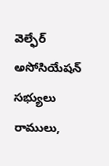వెల్ఫేర్ అసోసియేషన్ సభ్యులు రాములు,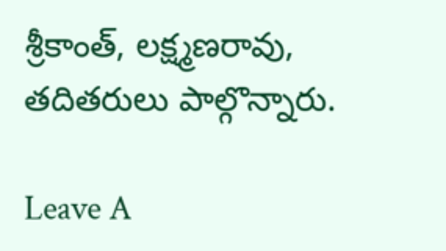శ్రీకాంత్, లక్ష్మణరావు, తదితరులు పాల్గొన్నారు.

Leave A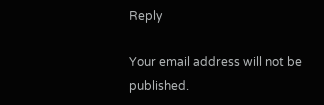Reply

Your email address will not be published.